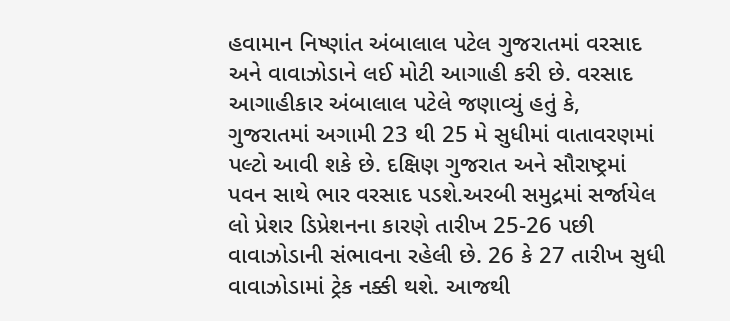હવામાન નિષ્ણાંત અંબાલાલ પટેલ ગુજરાતમાં વરસાદ અને વાવાઝોડાને લઈ મોટી આગાહી કરી છે. વરસાદ આગાહીકાર અંબાલાલ પટેલે જણાવ્યું હતું કે, ગુજરાતમાં અગામી 23 થી 25 મે સુધીમાં વાતાવરણમાં પલ્ટો આવી શકે છે. દક્ષિણ ગુજરાત અને સૌરાષ્ટ્રમાં પવન સાથે ભાર વરસાદ પડશે.અરબી સમુદ્રમાં સર્જાયેલ લો પ્રેશર ડિપ્રેશનના કારણે તારીખ 25-26 પછી વાવાઝોડાની સંભાવના રહેલી છે. 26 કે 27 તારીખ સુધી વાવાઝોડામાં ટ્રેક નક્કી થશે. આજથી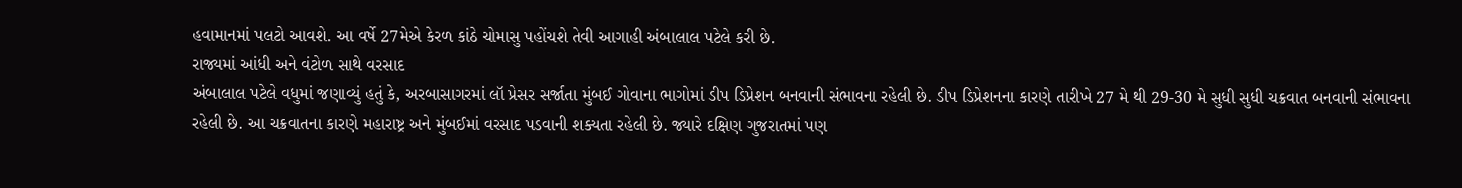હવામાનમાં પલટો આવશે. આ વર્ષે 27મેએ કેરળ કાંઠે ચોમાસુ પહોંચશે તેવી આગાહી અંબાલાલ પટેલે કરી છે.
રાજ્યમાં આંધી અને વંટોળ સાથે વરસાદ
અંબાલાલ પટેલે વધુમાં જણાવ્યું હતું કે, અરબાસાગરમાં લૉ પ્રેસર સર્જાતા મુંબઈ ગોવાના ભાગોમાં ડીપ ડિપ્રેશન બનવાની સંભાવના રહેલી છે. ડીપ ડિપ્રેશનના કારણે તારીખે 27 મે થી 29-30 મે સુધી સુધી ચક્રવાત બનવાની સંભાવના રહેલી છે. આ ચક્રવાતના કારણે મહારાષ્ટ્ર અને મુંબઈમાં વરસાદ પડવાની શક્યતા રહેલી છે. જ્યારે દક્ષિણ ગુજરાતમાં પણ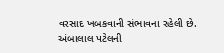વરસાદ ખબકવાની સંભાવના રહેલી છે. અંબાલાલ પટેલની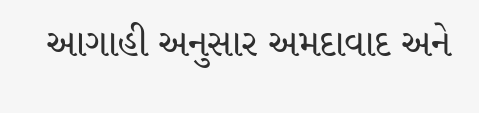આગાહી અનુસાર અમદાવાદ અને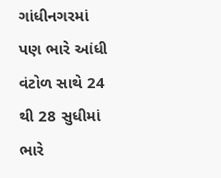ગાંધીનગરમાં પણ ભારે આંધી વંટોળ સાથે 24 થી 28 સુધીમાં ભારે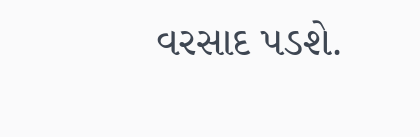વરસાદ પડશે.